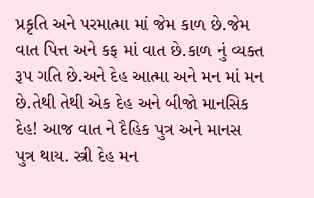પ્રકૃતિ અને પરમાત્મા માં જેમ કાળ છે.જેમ વાત પિત્ત અને કફ માં વાત છે.કાળ નું વ્યક્ત રૂપ ગતિ છે.અને દેહ આત્મા અને મન માં મન છે.તેથી તેથી એક દેહ અને બીજો માનસિક દેહ! આજ વાત ને દૈહિક પુત્ર અને માનસ પુત્ર થાય. સ્ત્રી દેહ મન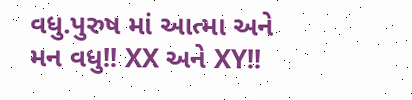વધુ.પુરુષ માં આત્મા અને મન વધુ!! XX અને XY!!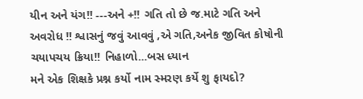યીન અને યંગ!! ---અને +!! ગતિ તો છે જ.માટે ગતિ અને અવરોધ !! શ્વાસનું જવું આવવું ,એ ગતિ,અનેક જીવિત કોષોની ચયાપચય ક્રિયા!! નિહાળો...બસ ધ્યાન
મને એક શિક્ષકે પ્રશ્ન કર્યો નામ સ્મરણ કર્યે શુ ફાયદો?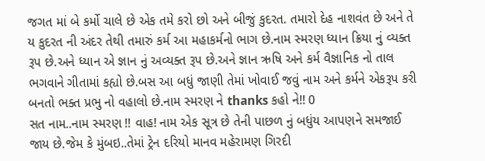જગત માં બે કર્મો ચાલે છે એક તમે કરો છો અને બીજું કુદરત. તમારો દેહ નાશવંત છે અને તે ય કુદરત ની અંદર તેથી તમારું કર્મ આ મહાકર્મનો ભાગ છે.નામ સ્મરણ ધ્યાન ક્રિયા નું વ્યક્ત રૂપ છે.અને ધ્યાન એ જ્ઞાન નું અવ્યક્ત રૂપ છે.અને જ્ઞાન ઋષિ અને કર્મ વૈજ્ઞાનિક નો તાલ ભગવાને ગીતામાં કહ્યો છે.બસ આ બધું જાણી તેમાં ખોવાઈ જવું નામ અને કર્મને એકરૂપ કરી બનતો ભક્ત પ્રભુ નો વહાલો છે.નામ સ્મરણ ને thanks કહો ને!! 0
સત નામ..નામ સ્મરણ !! વાહ! નામ એક સૂત્ર છે તેની પાછળ નું બધુંય આપણને સમજાઈ જાય છે.જેમ કે મુંબઇ..તેમાં ટ્રેન દરિયો માનવ મહેરામણ ગિરદી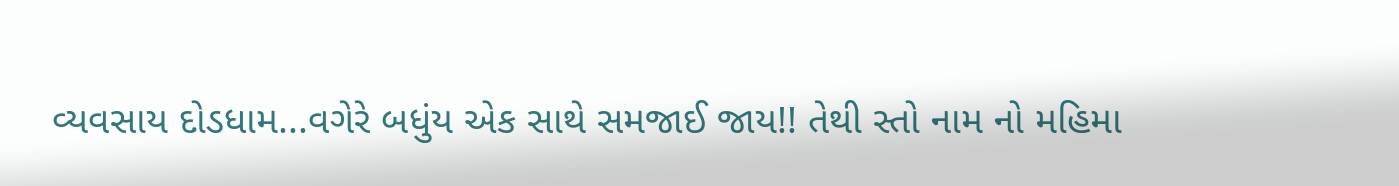વ્યવસાય દોડધામ...વગેરે બધુંય એક સાથે સમજાઈ જાય!! તેથી સ્તો નામ નો મહિમા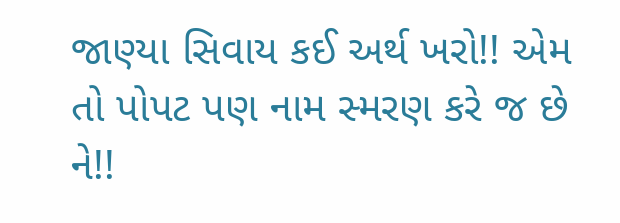જાણ્યા સિવાય કઈ અર્થ ખરો!! એમ તો પોપટ પણ નામ સ્મરણ કરે જ છે ને!!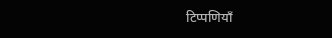टिप्पणियाँ